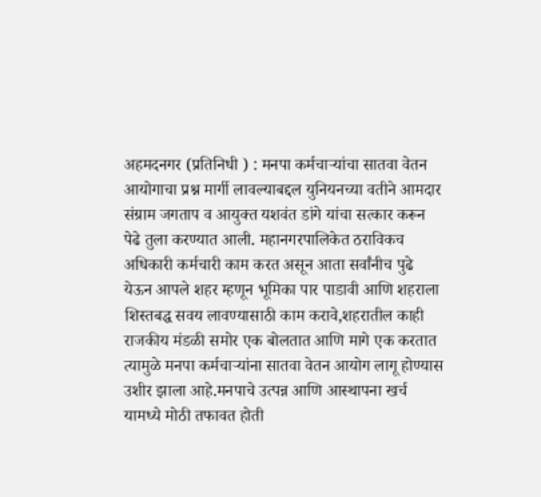अहमदनगर (प्रतिनिधी ) : मनपा कर्मचाऱ्यांचा सातवा वेतन आयोगाचा प्रश्न मार्गी लावल्याबद्दल युनियनच्या वतीने आमदार संग्राम जगताप व आयुक्त यशवंत डांगे यांचा सत्कार करून पेढे तुला करण्यात आली. महानगरपालिकेत ठराविकच अधिकारी कर्मचारी काम करत असून आता सर्वांनीच पुढे येऊन आपले शहर म्हणून भूमिका पार पाडावी आणि शहराला शिस्तबद्ध सवय लावण्यासाठी काम करावे,शहरातील काही राजकीय मंडळी समोर एक बोलतात आणि मागे एक करतात त्यामुळे मनपा कर्मचाऱ्यांना सातवा वेतन आयोग लागू होण्यास उशीर झाला आहे.मनपाचे उत्पन्न आणि आस्थापना खर्च यामध्ये मोठी तफावत होती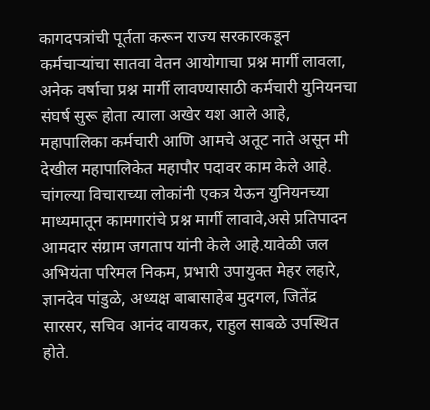कागदपत्रांची पूर्तता करून राज्य सरकारकडून कर्मचाऱ्यांचा सातवा वेतन आयोगाचा प्रश्न मार्गी लावला, अनेक वर्षाचा प्रश्न मार्गी लावण्यासाठी कर्मचारी युनियनचा संघर्ष सुरू होता त्याला अखेर यश आले आहे,
महापालिका कर्मचारी आणि आमचे अतूट नाते असून मी देखील महापालिकेत महापौर पदावर काम केले आहे. चांगल्या विचाराच्या लोकांनी एकत्र येऊन युनियनच्या माध्यमातून कामगारांचे प्रश्न मार्गी लावावे,असे प्रतिपादन आमदार संग्राम जगताप यांनी केले आहे.यावेळी जल अभियंता परिमल निकम, प्रभारी उपायुक्त मेहर लहारे, ज्ञानदेव पांडुळे, अध्यक्ष बाबासाहेब मुदगल, जितेंद्र सारसर, सचिव आनंद वायकर, राहुल साबळे उपस्थित होते.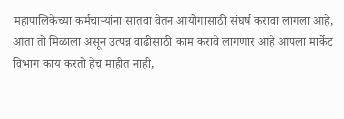महापालिकेच्या कर्मचाऱ्यांना सातवा वेतन आयोगासाठी संघर्ष करावा लागला आहे, आता तो मिळाला असून उत्पन्न वाढीसाठी काम करावे लागणार आहे आपला मार्केट विभाग काय करतो हेच माहीत नाही,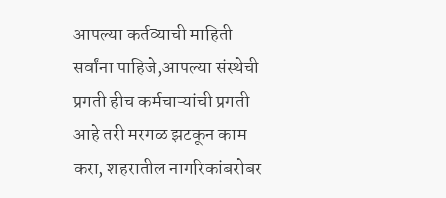आपल्या कर्तव्याची माहिती सर्वांना पाहिजे,आपल्या संस्थेची प्रगती हीच कर्मचाऱ्यांची प्रगती आहे तरी मरगळ झटकून काम करा, शहरातील नागरिकांबरोबर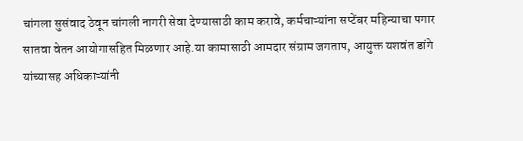चांगला सुसंवाद ठेवून चांगली नागरी सेवा देण्यासाठी काम करावे, कर्मचाऱ्यांना सप्टेंबर महिन्याचा पगार सातवा वेतन आयोगासहित मिळणार आहे.या कामासाठी आमदार संग्राम जगताप, आयुक्त यशवंत डांगे यांच्यासह अधिकाऱ्यांनी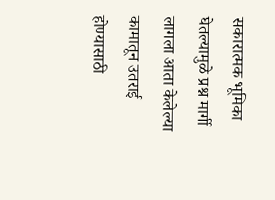सकारात्मक भूमिका घेतल्यामुळे प्रश्न मार्गी लागला आता केलेल्या कामातून उतराई होण्यासाठी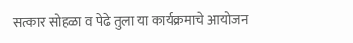सत्कार सोहळा व पेढे तुला या कार्यक्रमाचे आयोजन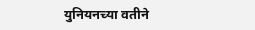युनियनच्या वतीने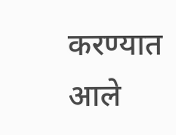करण्यात आले